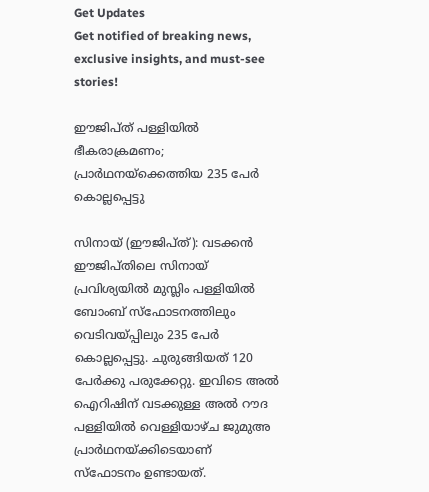Get Updates
Get notified of breaking news, exclusive insights, and must-see stories!

ഈജിപ്ത് പള്ളിയില്‍ ഭീകരാക്രമണം; പ്രാര്‍ഥനയ്‌ക്കെത്തിയ 235 പേര്‍ കൊല്ലപ്പെട്ടു

സിനായ് (ഈജിപ്ത്): വടക്കന്‍ ഈജിപ്തിലെ സിനായ് പ്രവിശ്യയില്‍ മുസ്ലിം പള്ളിയില്‍ ബോംബ് സ്‌ഫോടനത്തിലും വെടിവയ്പ്പിലും 235 പേര്‍ കൊല്ലപ്പെട്ടു. ചുരുങ്ങിയത് 120 പേര്‍ക്കു പരുക്കേറ്റു. ഇവിടെ അല്‍ ഐറിഷിന് വടക്കുള്ള അല്‍ റൗദ പള്ളിയില്‍ വെള്ളിയാഴ്ച ജുമുഅ പ്രാര്‍ഥനയ്ക്കിടെയാണ് സ്‌ഫോടനം ഉണ്ടായത്.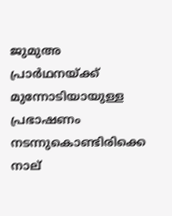ജുമുഅ പ്രാര്‍ഥനയ്ക്ക് മുന്നോടിയായുള്ള പ്രഭാഷണം നടന്നുകൊണ്ടിരിക്കെ നാല്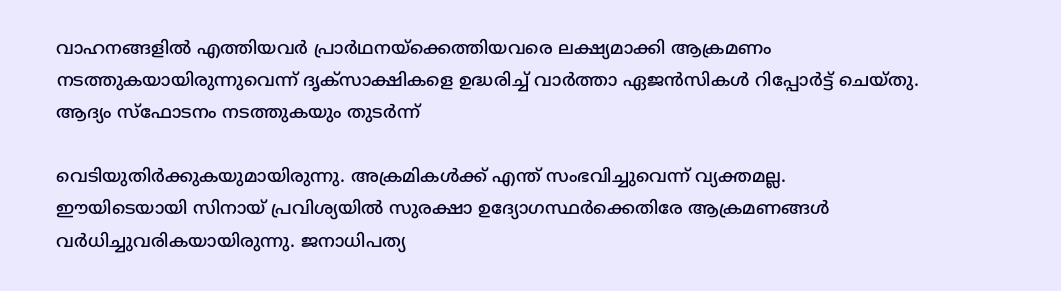വാഹനങ്ങളില്‍ എത്തിയവര്‍ പ്രാര്‍ഥനയ്‌ക്കെത്തിയവരെ ലക്ഷ്യമാക്കി ആക്രമണം നടത്തുകയായിരുന്നുവെന്ന് ദൃക്‌സാക്ഷികളെ ഉദ്ധരിച്ച് വാര്‍ത്താ ഏജന്‍സികള്‍ റിപ്പോര്‍ട്ട് ചെയ്തു. ആദ്യം സ്‌ഫോടനം നടത്തുകയും തുടര്‍ന്ന്

വെടിയുതിര്‍ക്കുകയുമായിരുന്നു. അക്രമികള്‍ക്ക് എന്ത് സംഭവിച്ചുവെന്ന് വ്യക്തമല്ല.
ഈയിടെയായി സിനായ് പ്രവിശ്യയില്‍ സുരക്ഷാ ഉദ്യോഗസ്ഥര്‍ക്കെതിരേ ആക്രമണങ്ങള്‍ വര്‍ധിച്ചുവരികയായിരുന്നു. ജനാധിപത്യ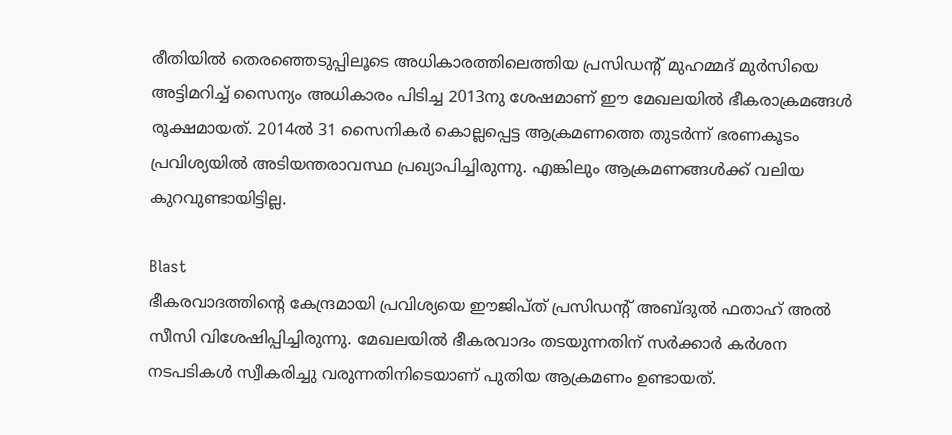രീതിയില്‍ തെരഞ്ഞെടുപ്പിലൂടെ അധികാരത്തിലെത്തിയ പ്രസിഡന്റ് മുഹമ്മദ് മുര്‍സിയെ അട്ടിമറിച്ച് സൈന്യം അധികാരം പിടിച്ച 2013നു ശേഷമാണ് ഈ മേഖലയില്‍ ഭീകരാക്രമങ്ങള്‍ രൂക്ഷമായത്. 2014ല്‍ 31 സൈനികര്‍ കൊല്ലപ്പെട്ട ആക്രമണത്തെ തുടര്‍ന്ന് ഭരണകൂടം പ്രവിശ്യയില്‍ അടിയന്തരാവസ്ഥ പ്രഖ്യാപിച്ചിരുന്നു. എങ്കിലും ആക്രമണങ്ങള്‍ക്ക് വലിയ കുറവുണ്ടായിട്ടില്ല.

Blast
ഭീകരവാദത്തിന്റെ കേന്ദ്രമായി പ്രവിശ്യയെ ഈജിപ്ത് പ്രസിഡന്റ് അബ്ദുല്‍ ഫതാഹ് അല്‍ സീസി വിശേഷിപ്പിച്ചിരുന്നു. മേഖലയില്‍ ഭീകരവാദം തടയുന്നതിന് സര്‍ക്കാര്‍ കര്‍ശന നടപടികള്‍ സ്വീകരിച്ചു വരുന്നതിനിടെയാണ് പുതിയ ആക്രമണം ഉണ്ടായത്.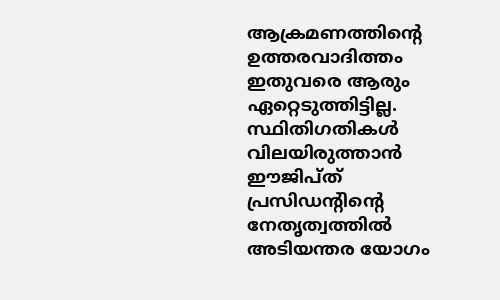ആക്രമണത്തിന്റെ ഉത്തരവാദിത്തം ഇതുവരെ ആരും ഏറ്റെടുത്തിട്ടില്ല. സ്ഥിതിഗതികള്‍ വിലയിരുത്താന്‍ ഈജിപ്ത് പ്രസിഡന്റിന്റെ നേതൃത്വത്തില്‍ അടിയന്തര യോഗം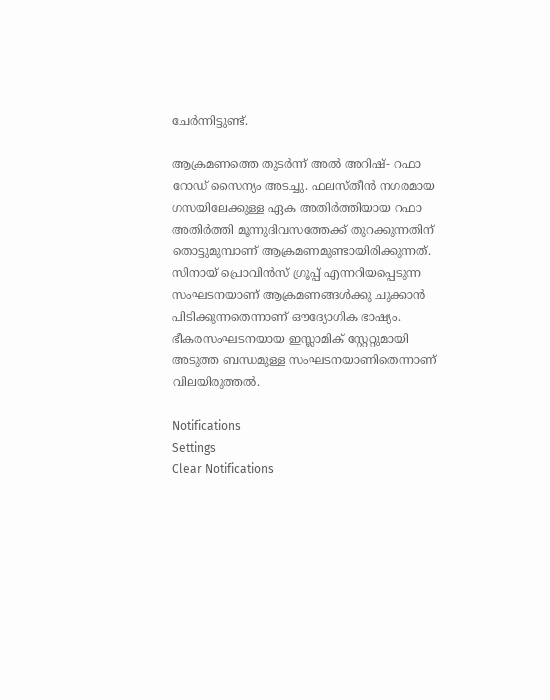ചേര്‍ന്നിട്ടുണ്ട്.

ആക്രമണത്തെ തുടര്‍ന്ന് അല്‍ അറിഷ്- റഫാ റോഡ് സൈന്യം അടച്ചു. ഫലസ്തീന്‍ നഗരമായ ഗസയിലേക്കുള്ള ഏക അതിര്‍ത്തിയായ റഫാ അതിര്‍ത്തി മൂന്നുദിവസത്തേക്ക് തുറക്കുന്നതിന് തൊട്ടുമുമ്പാണ് ആക്രമണമുണ്ടായിരിക്കുന്നത്. സിനായ് പ്രൊവിന്‍സ് ഗ്രൂപ്പ് എന്നറിയപ്പെടുന്ന സംഘടനയാണ് ആക്രമണങ്ങള്‍ക്കു ചുക്കാന്‍ പിടിക്കുന്നതെന്നാണ് ഔദ്യോഗിക ഭാഷ്യം. ഭീകരസംഘടനയായ ഇസ്ലാമിക് സ്റ്റേറ്റുമായി അടുത്ത ബന്ധമുള്ള സംഘടനയാണിതെന്നാണ് വിലയിരുത്തല്‍.

Notifications
Settings
Clear Notifications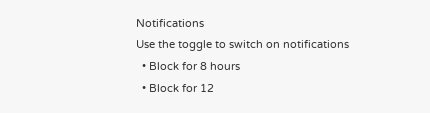Notifications
Use the toggle to switch on notifications
  • Block for 8 hours
  • Block for 12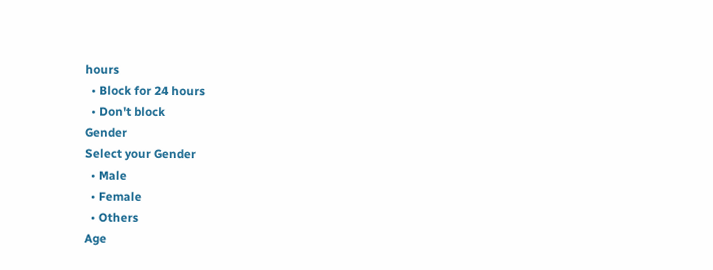hours
  • Block for 24 hours
  • Don't block
Gender
Select your Gender
  • Male
  • Female
  • Others
Age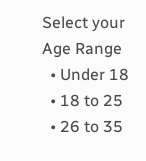Select your Age Range
  • Under 18
  • 18 to 25
  • 26 to 35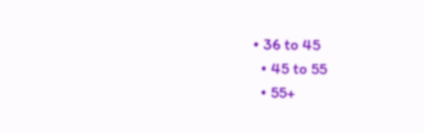• 36 to 45
  • 45 to 55
  • 55+